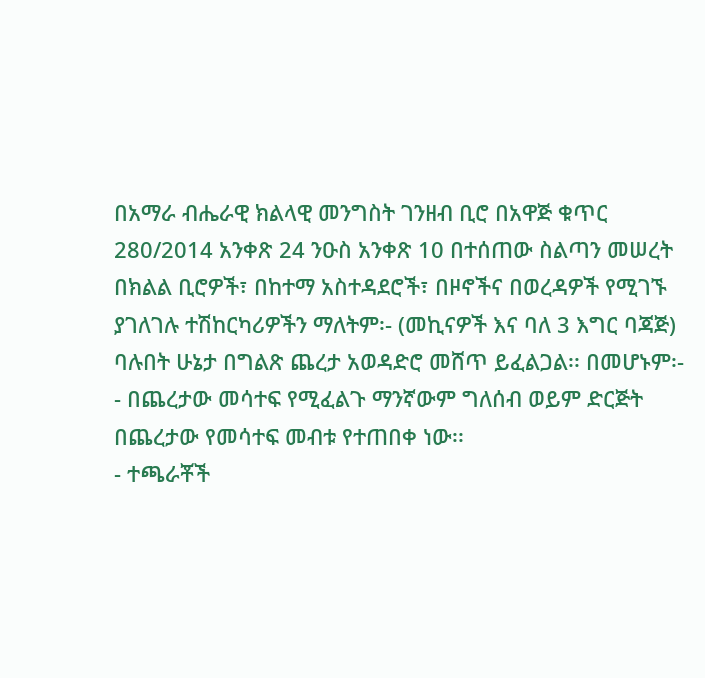በአማራ ብሔራዊ ክልላዊ መንግስት ገንዘብ ቢሮ በአዋጅ ቁጥር 280/2014 አንቀጽ 24 ንዑስ አንቀጽ 10 በተሰጠው ስልጣን መሠረት በክልል ቢሮዎች፣ በከተማ አስተዳደሮች፣ በዞኖችና በወረዳዎች የሚገኙ ያገለገሉ ተሽከርካሪዎችን ማለትም፡- (መኪናዎች እና ባለ 3 እግር ባጃጅ) ባሉበት ሁኔታ በግልጽ ጨረታ አወዳድሮ መሸጥ ይፈልጋል፡፡ በመሆኑም፡-
- በጨረታው መሳተፍ የሚፈልጉ ማንኛውም ግለሰብ ወይም ድርጅት በጨረታው የመሳተፍ መብቱ የተጠበቀ ነው፡፡
- ተጫራቾች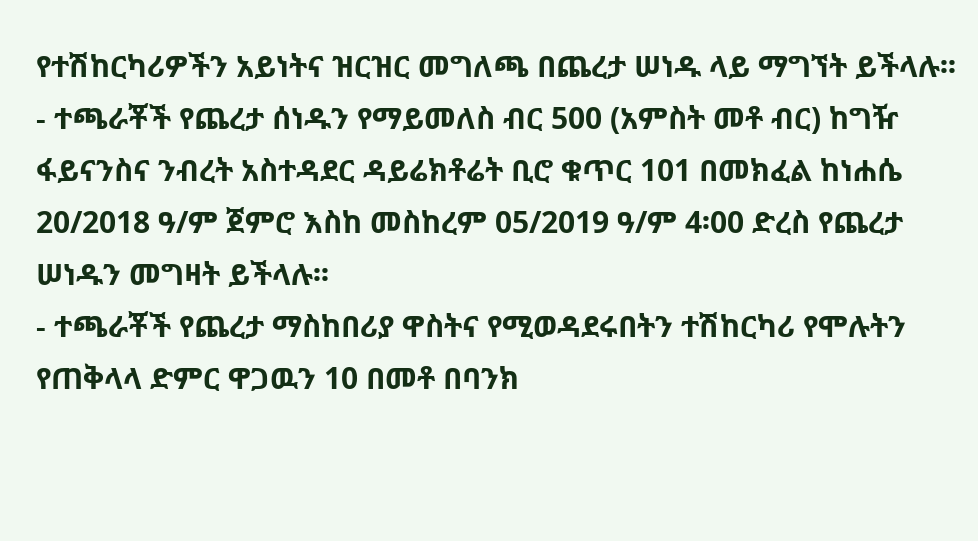የተሽከርካሪዎችን አይነትና ዝርዝር መግለጫ በጨረታ ሠነዱ ላይ ማግኘት ይችላሉ፡፡
- ተጫራቾች የጨረታ ሰነዱን የማይመለስ ብር 500 (አምስት መቶ ብር) ከግዥ ፋይናንስና ንብረት አስተዳደር ዳይሬክቶሬት ቢሮ ቁጥር 101 በመክፈል ከነሐሴ 20/2018 ዓ/ም ጀምሮ እስከ መስከረም 05/2019 ዓ/ም 4፡00 ድረስ የጨረታ ሠነዱን መግዛት ይችላሉ፡፡
- ተጫራቾች የጨረታ ማስከበሪያ ዋስትና የሚወዳደሩበትን ተሽከርካሪ የሞሉትን የጠቅላላ ድምር ዋጋዉን 10 በመቶ በባንክ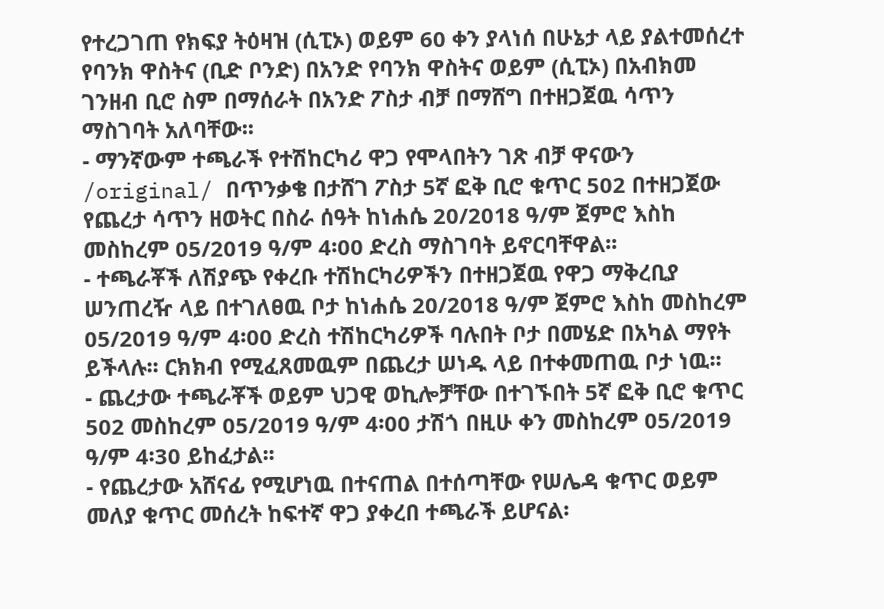የተረጋገጠ የክፍያ ትዕዛዝ (ሲፒኦ) ወይም 60 ቀን ያላነሰ በሁኔታ ላይ ያልተመሰረተ የባንክ ዋስትና (ቢድ ቦንድ) በአንድ የባንክ ዋስትና ወይም (ሲፒኦ) በአብክመ ገንዘብ ቢሮ ስም በማሰራት በአንድ ፖስታ ብቻ በማሸግ በተዘጋጀዉ ሳጥን ማስገባት አለባቸው፡፡
- ማንኛውም ተጫራች የተሽከርካሪ ዋጋ የሞላበትን ገጽ ብቻ ዋናውን /original/ በጥንቃቄ በታሸገ ፖስታ 5ኛ ፎቅ ቢሮ ቁጥር 502 በተዘጋጀው የጨረታ ሳጥን ዘወትር በስራ ሰዓት ከነሐሴ 20/2018 ዓ/ም ጀምሮ እስከ መስከረም 05/2019 ዓ/ም 4፡00 ድረስ ማስገባት ይኖርባቸዋል፡፡
- ተጫራቾች ለሽያጭ የቀረቡ ተሽከርካሪዎችን በተዘጋጀዉ የዋጋ ማቅረቢያ ሠንጠረዥ ላይ በተገለፀዉ ቦታ ከነሐሴ 20/2018 ዓ/ም ጀምሮ እስከ መስከረም 05/2019 ዓ/ም 4፡00 ድረስ ተሽከርካሪዎች ባሉበት ቦታ በመሄድ በአካል ማየት ይችላሉ፡፡ ርክክብ የሚፈጸመዉም በጨረታ ሠነዱ ላይ በተቀመጠዉ ቦታ ነዉ፡፡
- ጨረታው ተጫራቾች ወይም ህጋዊ ወኪሎቻቸው በተገኙበት 5ኛ ፎቅ ቢሮ ቁጥር 502 መስከረም 05/2019 ዓ/ም 4፡00 ታሽጎ በዚሁ ቀን መስከረም 05/2019 ዓ/ም 4፡30 ይከፈታል፡፡
- የጨረታው አሸናፊ የሚሆነዉ በተናጠል በተሰጣቸው የሠሌዳ ቁጥር ወይም መለያ ቁጥር መሰረት ከፍተኛ ዋጋ ያቀረበ ተጫራች ይሆናል፡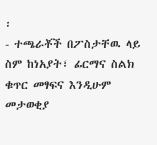፡
- ተጫራቾች በፖስታቸዉ ላይ ስም ከነአያት፣ ፊርማና ስልክ ቁጥር መፃፍና እንዲሁም መታወቂያ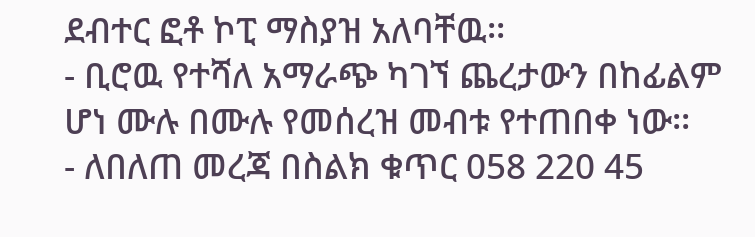ደብተር ፎቶ ኮፒ ማስያዝ አለባቸዉ፡፡
- ቢሮዉ የተሻለ አማራጭ ካገኘ ጨረታውን በከፊልም ሆነ ሙሉ በሙሉ የመሰረዝ መብቱ የተጠበቀ ነው፡፡
- ለበለጠ መረጃ በስልክ ቁጥር 058 220 45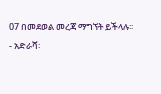07 በመደወል መረጃ ማግኘት ይችላሉ፡፡
- አድራሻ፡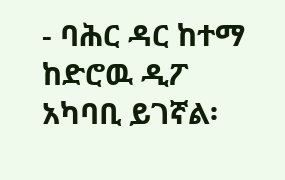- ባሕር ዳር ከተማ ከድሮዉ ዲፖ አካባቢ ይገኛል፡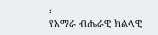፡
የአማራ ብሔራዊ ክልላዊ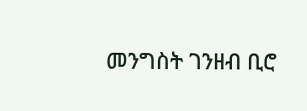መንግስት ገንዘብ ቢሮ